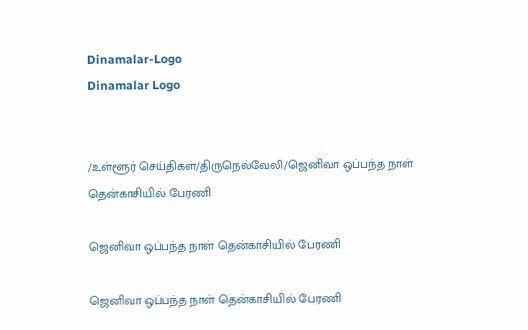Dinamalar-Logo
Dinamalar Logo


/உள்ளூர் செய்திகள்/திருநெல்வேலி/ஜெனிவா ஒப்பந்த நாள் தென்காசியில் பேரணி

ஜெனிவா ஒப்பந்த நாள் தென்காசியில் பேரணி

ஜெனிவா ஒப்பந்த நாள் தென்காசியில் பேரணி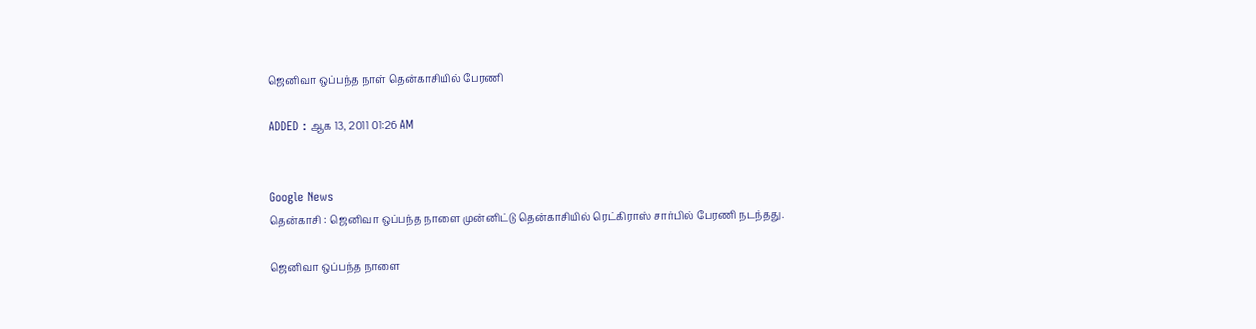ஜெனிவா ஒப்பந்த நாள் தென்காசியில் பேரணி

ADDED : ஆக 13, 2011 01:26 AM


Google News
தென்காசி : ஜெனிவா ஒப்பந்த நாளை முன்னிட்டு தென்காசியில் ரெட்கிராஸ் சார்பில் பேரணி நடந்தது.

ஜெனிவா ஒப்பந்த நாளை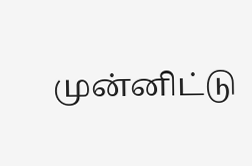முன்னிட்டு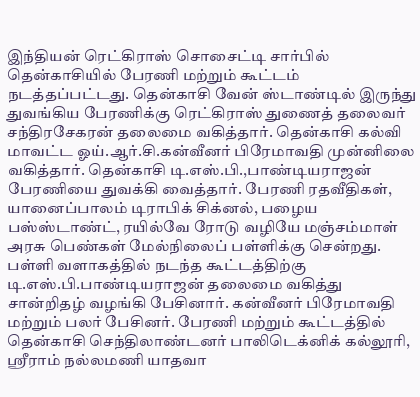இந்தியன் ரெட்கிராஸ் சொசைட்டி சார்பில் தென்காசியில் பேரணி மற்றும் கூட்டம் நடத்தப்பட்டது. தென்காசி வேன் ஸ்டாண்டில் இருந்து துவங்கிய பேரணிக்கு ரெட்கிராஸ் துணைத் தலைவர் சந்திரசேகரன் தலைமை வகித்தார். தென்காசி கல்வி மாவட்ட ஓய்.ஆர்.சி.கன்வீனர் பிரேமாவதி முன்னிலை வகித்தார். தென்காசி டி.எஸ்.பி.,பாண்டியராஜன் பேரணியை துவக்கி வைத்தார். பேரணி ரதவீதிகள், யானைப்பாலம் டிராபிக் சிக்னல், பழைய பஸ்ஸ்டாண்ட், ரயில்வே ரோடு வழியே மஞ்சம்மாள் அரசு பெண்கள் மேல்நிலைப் பள்ளிக்கு சென்றது. பள்ளி வளாகத்தில் நடந்த கூட்டத்திற்கு டி.எஸ்.பி.பாண்டியராஜன் தலைமை வகித்து சான்றிதழ் வழங்கி பேசினார். கன்வீனர் பிரேமாவதி மற்றும் பலர் பேசினர். பேரணி மற்றும் கூட்டத்தில் தென்காசி செந்திலாண்டனர் பாலிடெக்னிக் கல்லூரி, ஸ்ரீராம் நல்லமணி யாதவா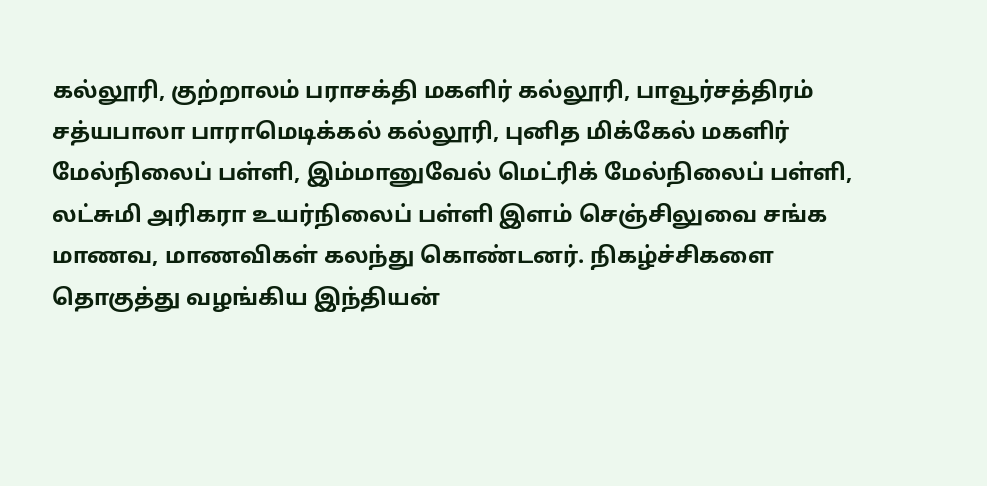கல்லூரி, குற்றாலம் பராசக்தி மகளிர் கல்லூரி, பாவூர்சத்திரம் சத்யபாலா பாராமெடிக்கல் கல்லூரி, புனித மிக்கேல் மகளிர் மேல்நிலைப் பள்ளி, இம்மானுவேல் மெட்ரிக் மேல்நிலைப் பள்ளி, லட்சுமி அரிகரா உயர்நிலைப் பள்ளி இளம் செஞ்சிலுவை சங்க மாணவ, மாணவிகள் கலந்து கொண்டனர். நிகழ்ச்சிகளை தொகுத்து வழங்கிய இந்தியன்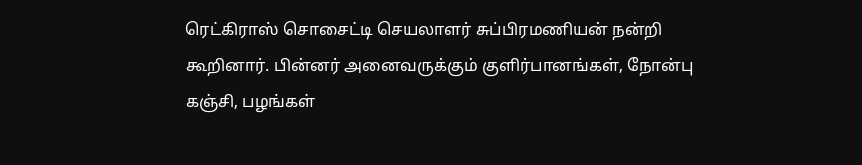ரெட்கிராஸ் சொசைட்டி செயலாளர் சுப்பிரமணியன் நன்றி கூறினார். பின்னர் அனைவருக்கும் குளிர்பானங்கள், நோன்பு கஞ்சி, பழங்கள்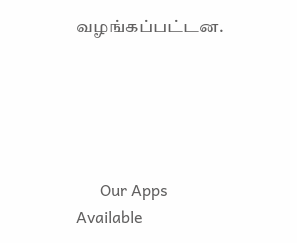வழங்கப்பட்டன.





      Our Apps Available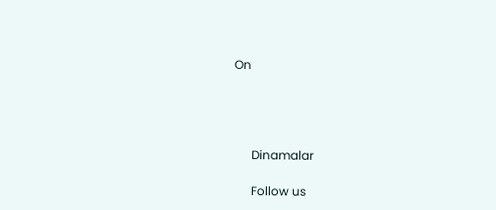On




      Dinamalar

      Follow us